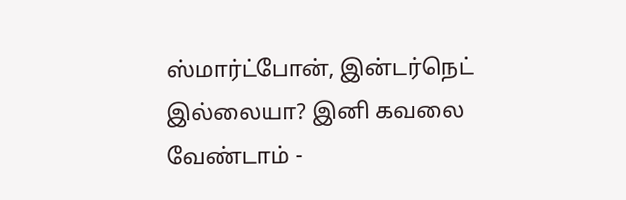ஸ்மார்ட்போன், இன்டர்நெட் இல்லையா? இனி கவலை வேண்டாம் -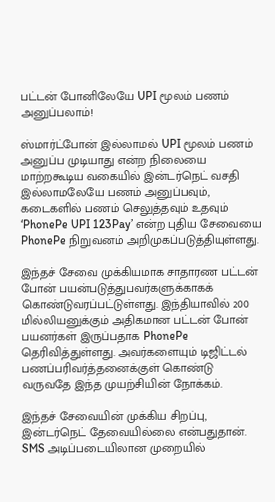பட்டன் போனிலேயே UPI மூலம் பணம் அனுப்பலாம்!

ஸ்மார்ட்போன் இல்லாமல் UPI மூலம் பணம் அனுப்ப முடியாது என்ற நிலையை மாற்றகூடிய வகையில் இன்டர்நெட் வசதி இல்லாமலேயே பணம் அனுப்பவும், கடைகளில் பணம் செலுத்தவும் உதவும் ‘PhonePe UPI 123Pay’ என்ற புதிய சேவையை PhonePe நிறுவனம் அறிமுகப்படுத்தியுள்ளது.

இந்தச் சேவை முக்கியமாக சாதாரண பட்டன் போன் பயன்படுத்துபவர்களுக்காகக் கொண்டுவரப்பட்டுள்ளது. இந்தியாவில் 200 மில்லியனுக்கும் அதிகமான பட்டன் போன் பயனர்கள் இருப்பதாக PhonePe தெரிவித்துள்ளது. அவர்களையும் டிஜிட்டல் பணப்பரிவர்த்தனைக்குள் கொண்டு வருவதே இந்த முயற்சியின் நோக்கம்.

இந்தச் சேவையின் முக்கிய சிறப்பு, இன்டர்நெட் தேவையில்லை என்பதுதான். SMS அடிப்படையிலான முறையில்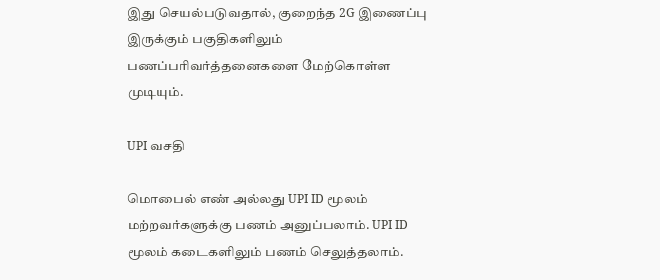இது செயல்படுவதால், குறைந்த 2G இணைப்பு இருக்கும் பகுதிகளிலும் பணப்பரிவர்த்தனைகளை மேற்கொள்ள முடியும்.

UPI வசதி

மொபைல் எண் அல்லது UPI ID மூலம் மற்றவர்களுக்கு பணம் அனுப்பலாம். UPI ID மூலம் கடைகளிலும் பணம் செலுத்தலாம்.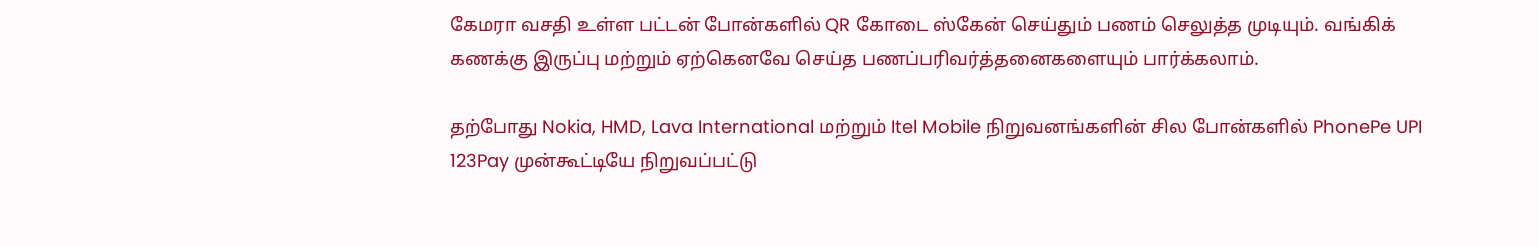கேமரா வசதி உள்ள பட்டன் போன்களில் QR கோடை ஸ்கேன் செய்தும் பணம் செலுத்த முடியும். வங்கிக் கணக்கு இருப்பு மற்றும் ஏற்கெனவே செய்த பணப்பரிவர்த்தனைகளையும் பார்க்கலாம்.

தற்போது Nokia, HMD, Lava International மற்றும் Itel Mobile நிறுவனங்களின் சில போன்களில் PhonePe UPI 123Pay முன்கூட்டியே நிறுவப்பட்டு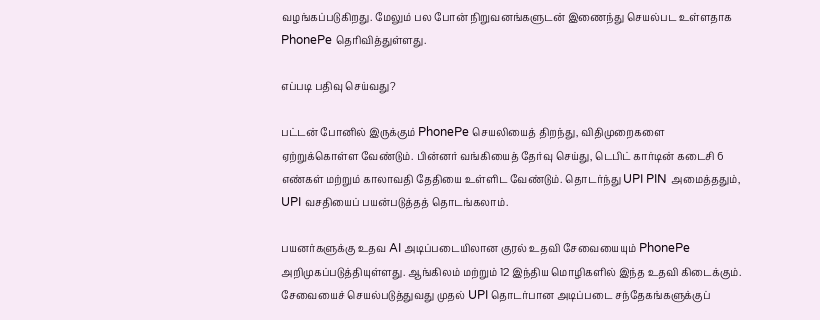வழங்கப்படுகிறது. மேலும் பல போன் நிறுவனங்களுடன் இணைந்து செயல்பட உள்ளதாக PhonePe தெரிவித்துள்ளது.

எப்படி பதிவு செய்வது?

பட்டன் போனில் இருக்கும் PhonePe செயலியைத் திறந்து, விதிமுறைகளை ஏற்றுக்கொள்ள வேண்டும். பின்னர் வங்கியைத் தேர்வு செய்து, டெபிட் கார்டின் கடைசி 6 எண்கள் மற்றும் காலாவதி தேதியை உள்ளிட வேண்டும். தொடர்ந்து UPI PIN அமைத்ததும், UPI வசதியைப் பயன்படுத்தத் தொடங்கலாம்.

பயனர்களுக்கு உதவ AI அடிப்படையிலான குரல் உதவி சேவையையும் PhonePe அறிமுகப்படுத்தியுள்ளது. ஆங்கிலம் மற்றும் 12 இந்திய மொழிகளில் இந்த உதவி கிடைக்கும். சேவையைச் செயல்படுத்துவது முதல் UPI தொடர்பான அடிப்படை சந்தேகங்களுக்குப்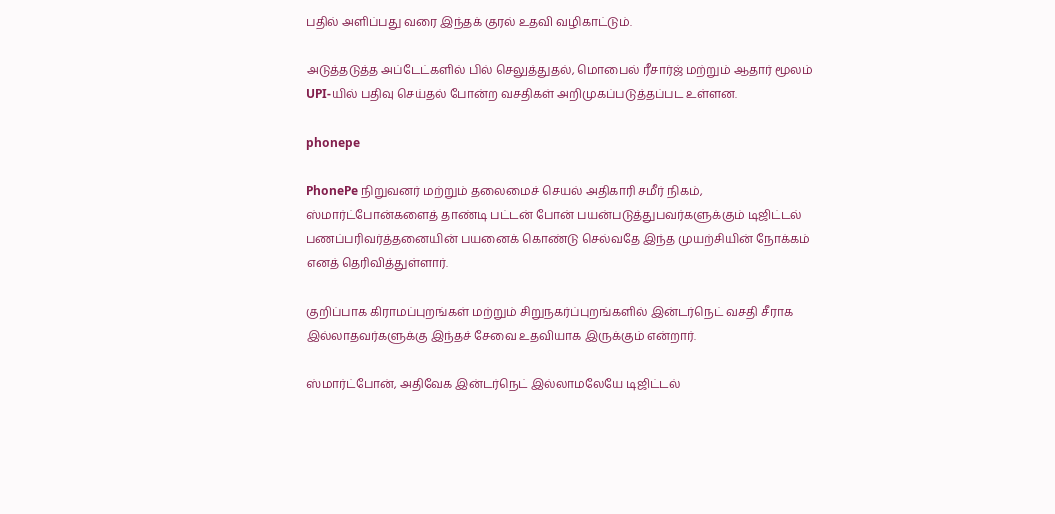பதில் அளிப்பது வரை இந்தக் குரல் உதவி வழிகாட்டும்.

அடுத்தடுத்த அப்டேட்களில் பில் செலுத்துதல், மொபைல் ரீசார்ஜ் மற்றும் ஆதார் மூலம் UPI-யில் பதிவு செய்தல் போன்ற வசதிகள் அறிமுகப்படுத்தப்பட உள்ளன.

phonepe

PhonePe நிறுவனர் மற்றும் தலைமைச் செயல் அதிகாரி சமீர் நிகம், ஸ்மார்ட்போன்களைத் தாண்டி பட்டன் போன் பயன்படுத்துபவர்களுக்கும் டிஜிட்டல் பணப்பரிவர்த்தனையின் பயனைக் கொண்டு செல்வதே இந்த முயற்சியின் நோக்கம் எனத் தெரிவித்துள்ளார்.

குறிப்பாக கிராமப்புறங்கள் மற்றும் சிறுநகர்ப்புறங்களில் இன்டர்நெட் வசதி சீராக இல்லாதவர்களுக்கு இந்தச் சேவை உதவியாக இருக்கும் என்றார்.

ஸ்மார்ட்போன், அதிவேக இன்டர்நெட் இல்லாமலேயே டிஜிட்டல்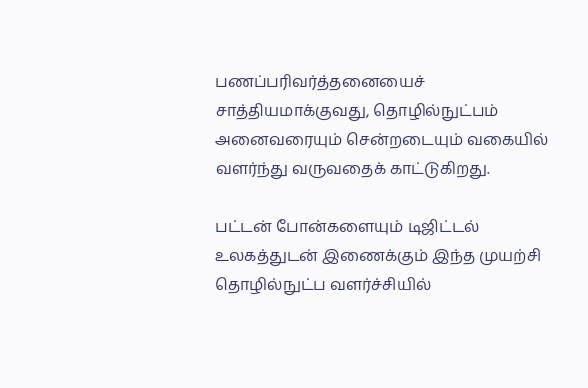பணப்பரிவர்த்தனையைச் சாத்தியமாக்குவது, தொழில்நுட்பம் அனைவரையும் சென்றடையும் வகையில் வளர்ந்து வருவதைக் காட்டுகிறது.

பட்டன் போன்களையும் டிஜிட்டல் உலகத்துடன் இணைக்கும் இந்த முயற்சி தொழில்நுட்ப வளர்ச்சியில்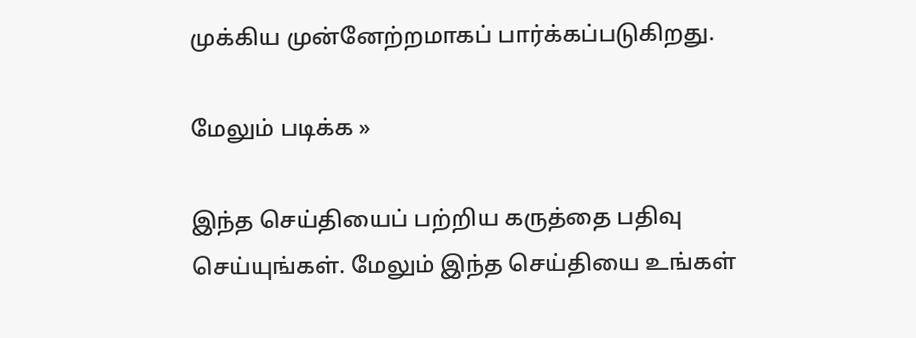முக்கிய முன்னேற்றமாகப் பார்க்கப்படுகிறது.

மேலும் படிக்க »

இந்த செய்தியைப் பற்றிய கருத்தை பதிவு செய்யுங்கள். மேலும் இந்த செய்தியை உங்கள்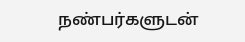நண்பர்களுடன்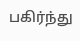பகிர்ந்து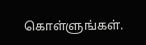கொள்ளுங்கள்.